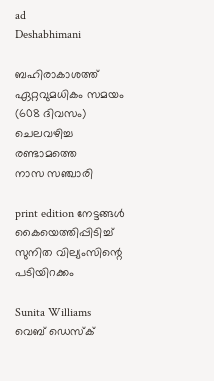ad
Deshabhimani

ബഹിരാകാശത്ത് ഏറ്റവുമധികം സമയം (608 ദിവസം)
ചെലവഴിച്ച രണ്ടാമത്തെ
നാസ സഞ്ചാരി

print edition നേട്ടങ്ങൾ കൈയെത്തിപ്പിടിച്ച്‌
സുനിത വില്യംസിന്റെ പടിയിറക്കം

Sunita Williams
വെബ് ഡെസ്ക്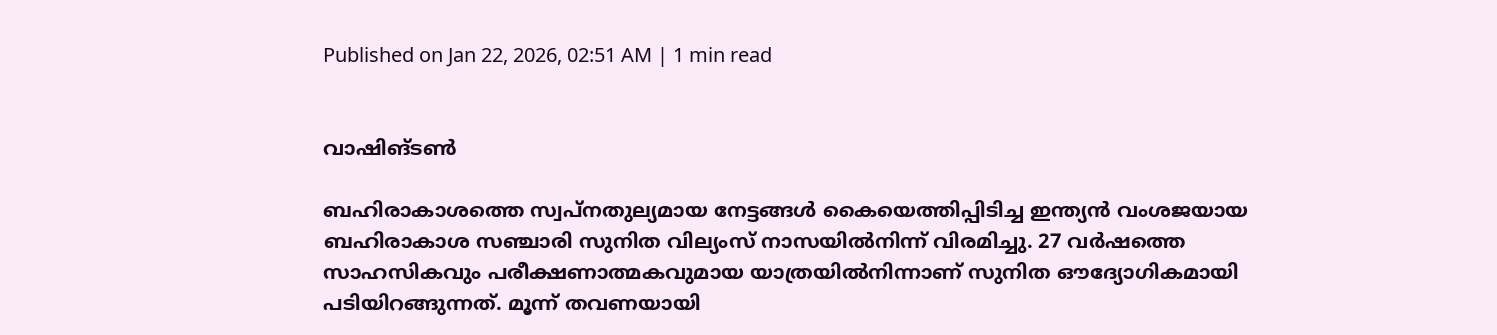Published on Jan 22, 2026, 02:51 AM | 1 min read


വാഷിങ്‌ടൺ

ബഹിരാകാശത്തെ സ്വപ്‌നതുല്യമായ നേട്ടങ്ങൾ കൈയെത്തിപ്പിടിച്ച ഇന്ത്യൻ വംശജയായ ബഹിരാകാശ സഞ്ചാരി സുനിത വില്യംസ് നാസയിൽനിന്ന്‌ വിരമിച്ചു. 27 വർഷത്തെ സാഹസികവും പരീക്ഷണാത്മകവുമായ യാത്രയിൽനിന്നാണ്‌ സുനിത ഒ‍ൗദ്യോഗികമായി പടിയിറങ്ങുന്നത്‌. മൂന്ന് തവണയായി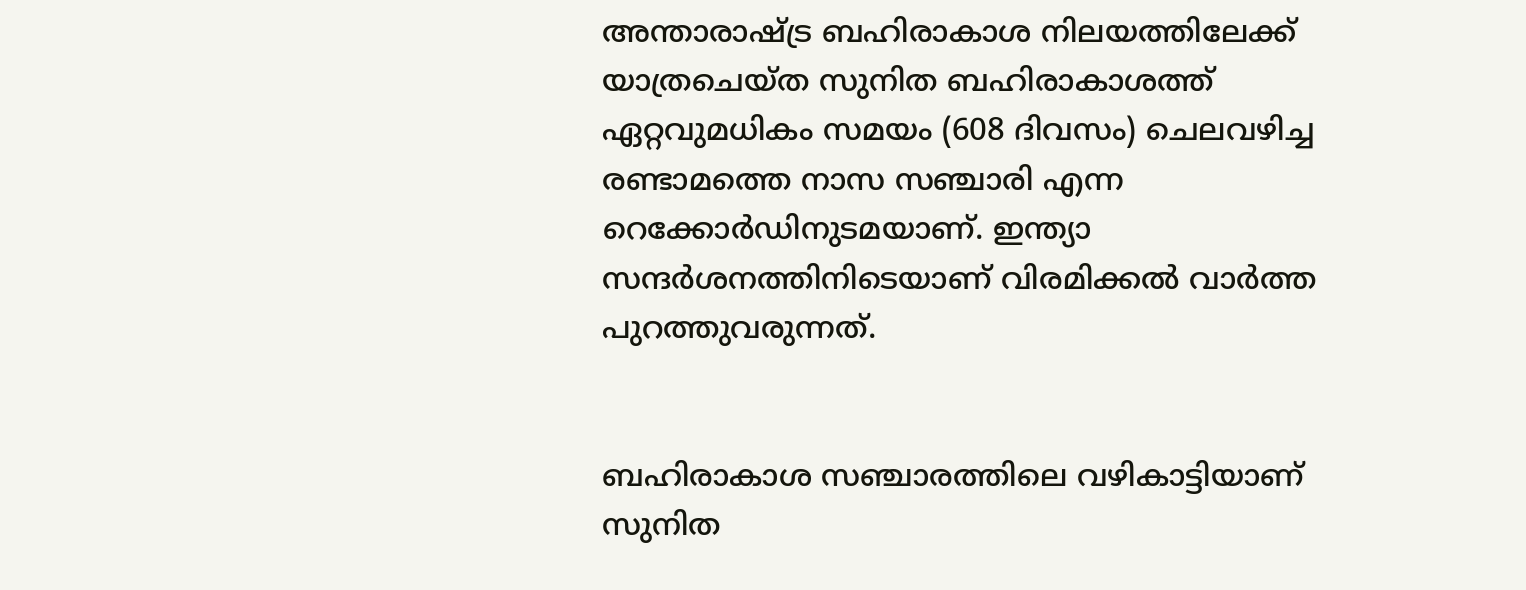അന്താരാഷ്‌ട്ര ബഹിരാകാശ നിലയത്തിലേക്ക് യാത്രചെയ്‌ത സുനിത ബഹിരാകാശത്ത് ഏറ്റവുമധികം സമയം (608 ദിവസം) ചെലവഴിച്ച രണ്ടാമത്തെ നാസ സഞ്ചാരി എന്ന റെക്കോർഡിനുടമയാണ്‌. ഇന്ത്യാ സന്ദർശനത്തിനിടെയാണ്‌ വിരമിക്കൽ വാർത്ത പുറത്തുവരുന്നത്‌.


ബഹിരാകാശ സഞ്ചാരത്തിലെ വഴികാട്ടിയാണ് സുനിത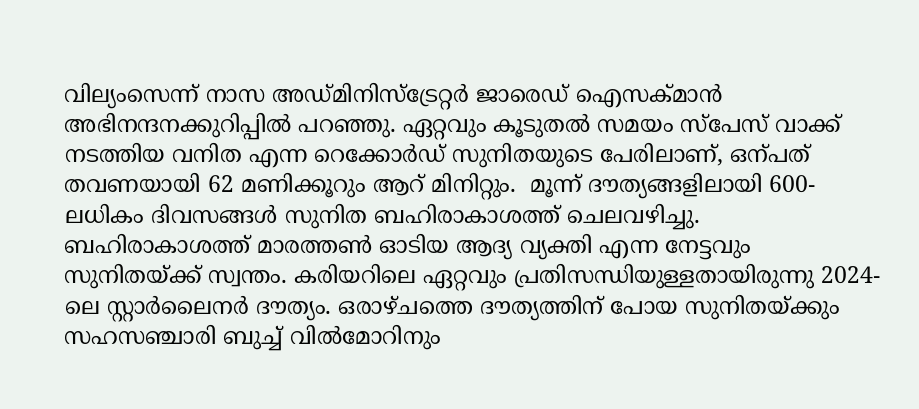വില്യംസെന്ന്‌ നാസ അഡ്മിനിസ്ട്രേറ്റർ ജാരെഡ് ഐസക്മാൻ അഭിനന്ദനക്കുറിപ്പിൽ പറഞ്ഞു. ഏറ്റവും കൂടുതൽ സമയം സ്‌പേസ്‌ വാക്ക്‌ നടത്തിയ വനിത എന്ന റെക്കോർഡ് സുനിതയുടെ പേരിലാണ്, ഒന്പത്‌ തവണയായി 62 മണിക്കൂറും ആറ്‌ മിനിറ്റും.  മൂന്ന് ദൗത്യങ്ങളിലായി 600-ലധികം ദിവസങ്ങൾ സുനിത ബഹിരാകാശത്ത് ചെലവഴിച്ചു. ബഹിരാകാശത്ത്‌ മാരത്തൺ ഓടിയ ആദ്യ വ്യക്തി എന്ന നേട്ടവും സുനിതയ്‌ക്ക്‌ സ്വന്തം. കരിയറിലെ ഏറ്റവും പ്രതിസന്ധിയുള്ളതായിരുന്നു 2024-ലെ സ്റ്റാർലൈനർ ദൗത്യം. ഒരാഴ്‌ചത്തെ ദൗത്യത്തിന്‌ പോയ സുനിതയ്‌ക്കും സഹസഞ്ചാരി ബുച്ച് വിൽമോറിനും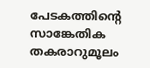പേടകത്തിന്റെ സാങ്കേതിക തകരാറുമൂലം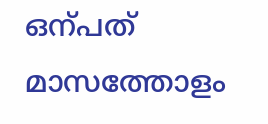ഒന്പത്‌ മാസത്തോളം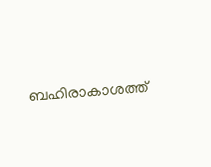ബഹിരാകാശത്ത്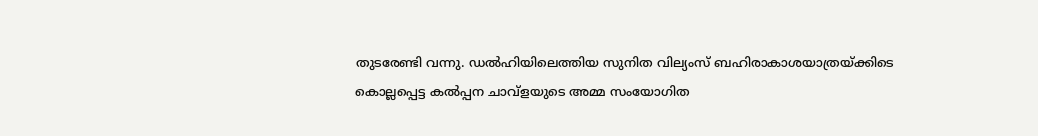തുടരേണ്ടി വന്നു. ഡൽഹിയിലെത്തിയ സുനിത വില്യംസ്‌ ബഹിരാകാശയാത്രയ്‌ക്കിടെ കൊല്ലപ്പെട്ട കൽപ്പന ചാവ്‌ളയുടെ അമ്മ സംയോഗിത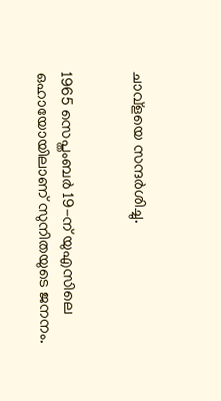ചാവ്‌ളയെ സന്ദർശിച്ചു.


1965 സെപ്തംബർ 19-ന് യുഎസിലെ ഒഹായോയിലാണ് സുനിതയുടെ ജനനം.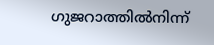ഗുജറാത്തിൽനിന്ന്‌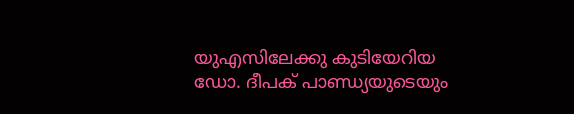യുഎസിലേക്കു കുടിയേറിയ ഡോ. ദീപക് പാണ്ഡ്യയുടെയും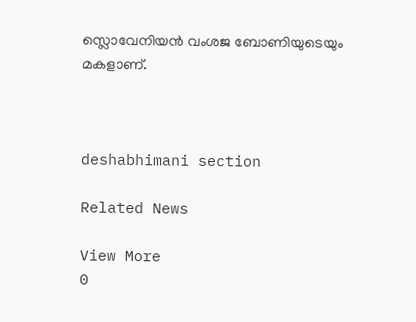സ്ലൊവേനിയൻ വംശജ ബോണിയുടെയും മകളാണ്‌.



deshabhimani section

Related News

View More
0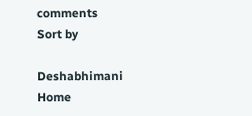comments
Sort by

Deshabhimani
Home